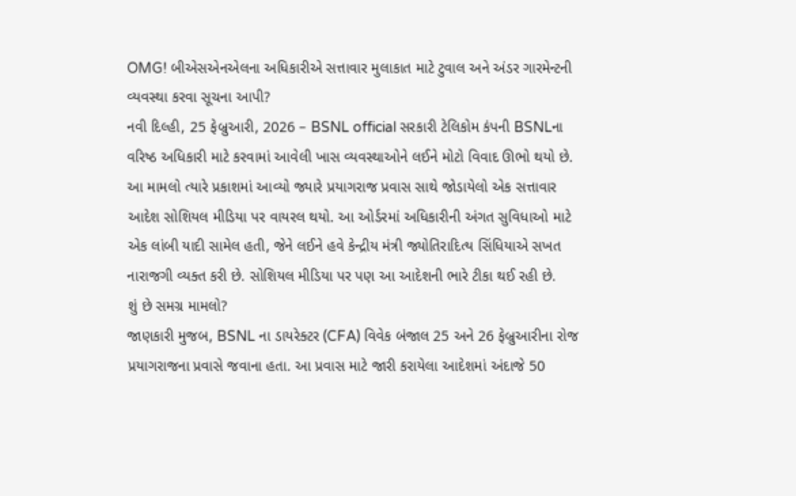OMG! બીએસએનએલના અધિકારીએ સત્તાવાર મુલાકાત માટે ટુવાલ અને અંડર ગારમેન્ટની વ્યવસ્થા કરવા સૂચના આપી?
નવી દિલ્હી, 25 ફેબ્રુઆરી, 2026 – BSNL official સરકારી ટેલિકોમ કંપની BSNLના વરિષ્ઠ અધિકારી માટે કરવામાં આવેલી ખાસ વ્યવસ્થાઓને લઈને મોટો વિવાદ ઊભો થયો છે. આ મામલો ત્યારે પ્રકાશમાં આવ્યો જ્યારે પ્રયાગરાજ પ્રવાસ સાથે જોડાયેલો એક સત્તાવાર આદેશ સોશિયલ મીડિયા પર વાયરલ થયો. આ ઓર્ડરમાં અધિકારીની અંગત સુવિધાઓ માટે એક લાંબી યાદી સામેલ હતી, જેને લઈને હવે કેન્દ્રીય મંત્રી જ્યોતિરાદિત્ય સિંધિયાએ સખત નારાજગી વ્યક્ત કરી છે. સોશિયલ મીડિયા પર પણ આ આદેશની ભારે ટીકા થઈ રહી છે.
શું છે સમગ્ર મામલો?
જાણકારી મુજબ, BSNL ના ડાયરેક્ટર (CFA) વિવેક બંજાલ 25 અને 26 ફેબ્રુઆરીના રોજ પ્રયાગરાજના પ્રવાસે જવાના હતા. આ પ્રવાસ માટે જારી કરાયેલા આદેશમાં અંદાજે 50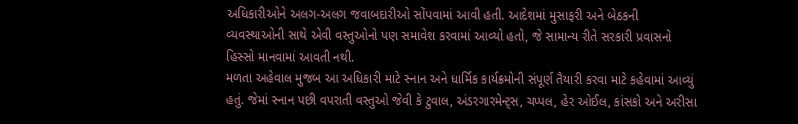અધિકારીઓને અલગ-અલગ જવાબદારીઓ સોંપવામાં આવી હતી. આદેશમાં મુસાફરી અને બેઠકની વ્યવસ્થાઓની સાથે એવી વસ્તુઓનો પણ સમાવેશ કરવામાં આવ્યો હતો, જે સામાન્ય રીતે સરકારી પ્રવાસનો હિસ્સો માનવામાં આવતી નથી.
મળતા અહેવાલ મુજબ આ અધિકારી માટે સ્નાન અને ધાર્મિક કાર્યક્રમોની સંપૂર્ણ તૈયારી કરવા માટે કહેવામાં આવ્યું હતું. જેમાં સ્નાન પછી વપરાતી વસ્તુઓ જેવી કે ટુવાલ, અંડરગારમેન્ટ્સ, ચપ્પલ, હેર ઓઈલ, કાંસકો અને અરીસા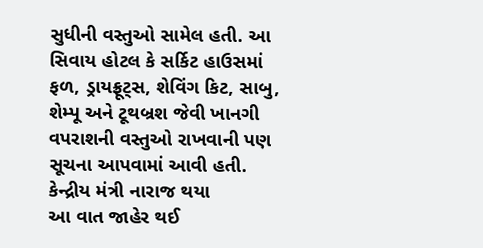સુધીની વસ્તુઓ સામેલ હતી. આ સિવાય હોટલ કે સર્કિટ હાઉસમાં ફળ, ડ્રાયફ્રૂટ્સ, શેવિંગ કિટ, સાબુ, શેમ્પૂ અને ટૂથબ્રશ જેવી ખાનગી વપરાશની વસ્તુઓ રાખવાની પણ સૂચના આપવામાં આવી હતી.
કેન્દ્રીય મંત્રી નારાજ થયા
આ વાત જાહેર થઈ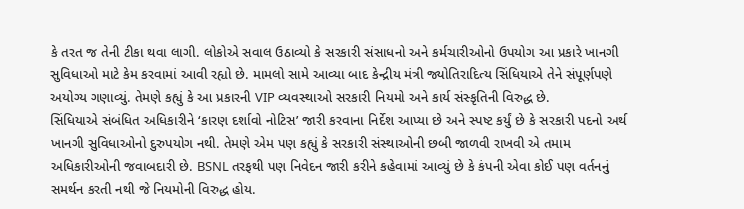કે તરત જ તેની ટીકા થવા લાગી. લોકોએ સવાલ ઉઠાવ્યો કે સરકારી સંસાધનો અને કર્મચારીઓનો ઉપયોગ આ પ્રકારે ખાનગી સુવિધાઓ માટે કેમ કરવામાં આવી રહ્યો છે. મામલો સામે આવ્યા બાદ કેન્દ્રીય મંત્રી જ્યોતિરાદિત્ય સિંધિયાએ તેને સંપૂર્ણપણે અયોગ્ય ગણાવ્યું. તેમણે કહ્યું કે આ પ્રકારની VIP વ્યવસ્થાઓ સરકારી નિયમો અને કાર્ય સંસ્કૃતિની વિરુદ્ધ છે.
સિંધિયાએ સંબંધિત અધિકારીને ‘કારણ દર્શાવો નોટિસ’ જારી કરવાના નિર્દેશ આપ્યા છે અને સ્પષ્ટ કર્યું છે કે સરકારી પદનો અર્થ ખાનગી સુવિધાઓનો દુરુપયોગ નથી. તેમણે એમ પણ કહ્યું કે સરકારી સંસ્થાઓની છબી જાળવી રાખવી એ તમામ અધિકારીઓની જવાબદારી છે. BSNL તરફથી પણ નિવેદન જારી કરીને કહેવામાં આવ્યું છે કે કંપની એવા કોઈ પણ વર્તનનું સમર્થન કરતી નથી જે નિયમોની વિરુદ્ધ હોય.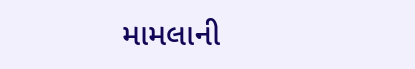મામલાની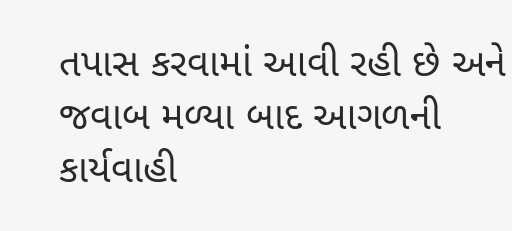તપાસ કરવામાં આવી રહી છે અને જવાબ મળ્યા બાદ આગળની કાર્યવાહી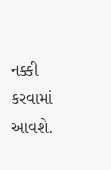નક્કી કરવામાં આવશે.